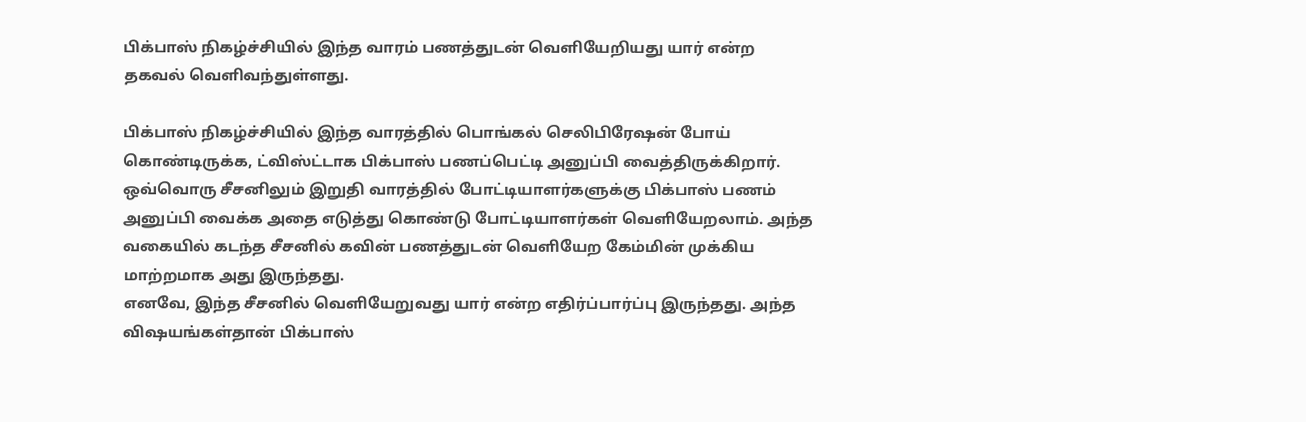பிக்பாஸ் நிகழ்ச்சியில் இந்த வாரம் பணத்துடன் வெளியேறியது யார் என்ற தகவல் வெளிவந்துள்ளது.

பிக்பாஸ் நிகழ்ச்சியில் இந்த வாரத்தில் பொங்கல் செலிபிரேஷன் போய் கொண்டிருக்க, ட்விஸ்ட்டாக பிக்பாஸ் பணப்பெட்டி அனுப்பி வைத்திருக்கிறார்.
ஒவ்வொரு சீசனிலும் இறுதி வாரத்தில் போட்டியாளர்களுக்கு பிக்பாஸ் பணம் அனுப்பி வைக்க அதை எடுத்து கொண்டு போட்டியாளர்கள் வெளியேறலாம். அந்த வகையில் கடந்த சீசனில் கவின் பணத்துடன் வெளியேற கேம்மின் முக்கிய மாற்றமாக அது இருந்தது.
எனவே, இந்த சீசனில் வெளியேறுவது யார் என்ற எதிர்ப்பார்ப்பு இருந்தது. அந்த விஷயங்கள்தான் பிக்பாஸ்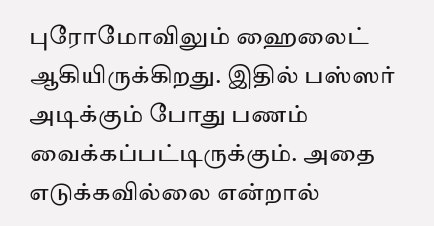புரோமோவிலும் ஹைலைட் ஆகியிருக்கிறது. இதில் பஸ்ஸர் அடிக்கும் போது பணம் வைக்கப்பட்டிருக்கும். அதை எடுக்கவில்லை என்றால்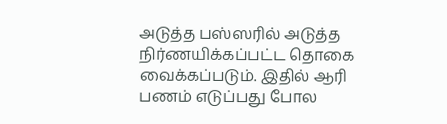அடுத்த பஸ்ஸரில் அடுத்த நிர்ணயிக்கப்பட்ட தொகை வைக்கப்படும். இதில் ஆரி பணம் எடுப்பது போல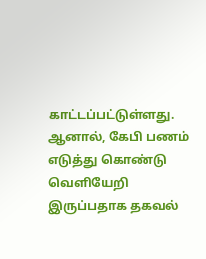காட்டப்பட்டுள்ளது.
ஆனால், கேபி பணம் எடுத்து கொண்டு வெளியேறி இருப்பதாக தகவல்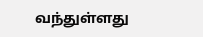வந்துள்ளது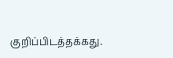குறிப்பிடத்தக்கது.